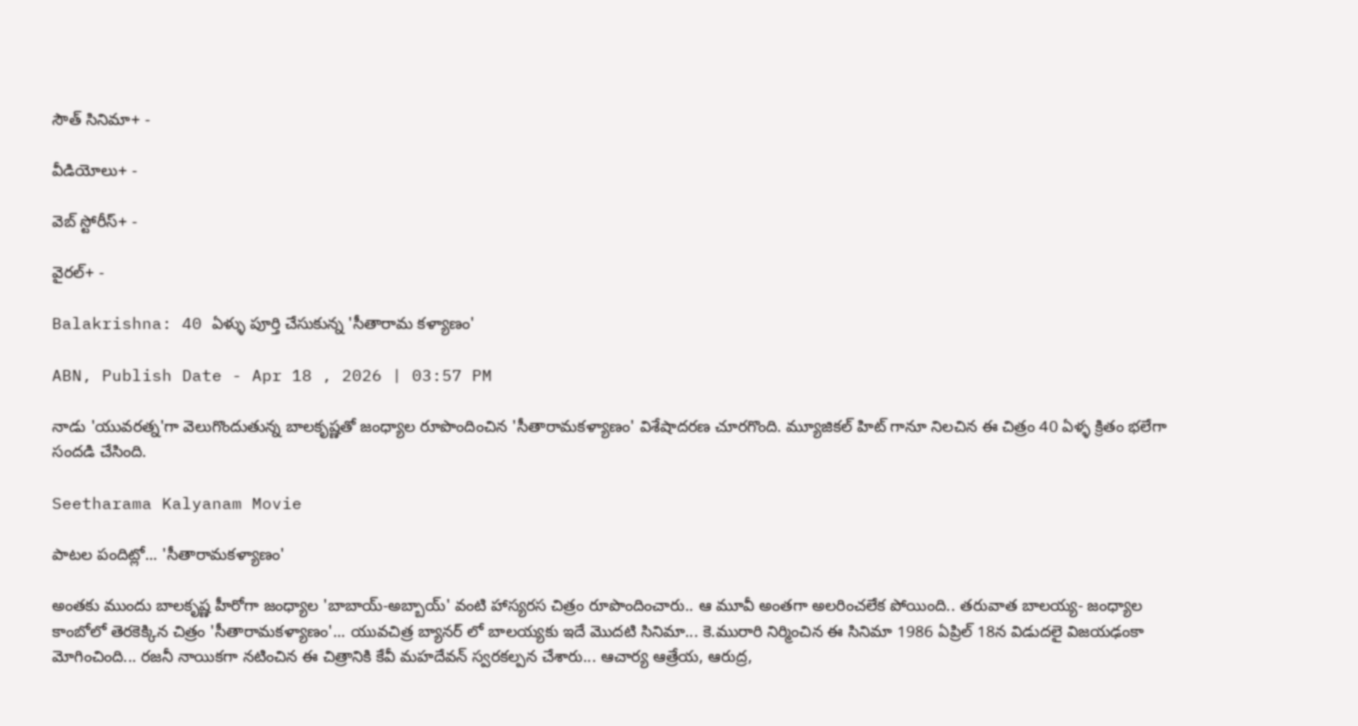సౌత్ సినిమా+ -

వీడియోలు+ -

వెబ్ స్టోరీస్+ -

వైరల్+ -

Balakrishna: 40 ఏళ్ళు పూర్తి చేసుకున్న 'సీతారామ కళ్యాణం'

ABN, Publish Date - Apr 18 , 2026 | 03:57 PM

నాడు 'యువరత్న'గా వెలుగొందుతున్న బాలకృష్ణతో జంధ్యాల రూపొందించిన 'సీతారామకళ్యాణం' విశేషాదరణ చూరగొంది. మ్యూజికల్ హిట్ గానూ నిలచిన ఈ చిత్రం 40 ఏళ్ళ క్రితం భలేగా సందడి చేసింది.

Seetharama Kalyanam Movie

పాటల పందిట్లో... 'సీతారామకళ్యాణం'

అంతకు ముందు బాలకృష్ణ హీరోగా జంధ్యాల 'బాబాయ్-అబ్బాయ్' వంటి హాస్యరస చిత్రం రూపొందించారు.. ఆ మూవీ అంతగా అలరించలేక పోయింది.. తరువాత బాలయ్య- జంధ్యాల కాంబోలో తెరకెక్కిన చిత్రం 'సీతారామకళ్యాణం'... యువచిత్ర బ్యానర్ లో బాలయ్యకు ఇదే మొదటి సినిమా... కె.మురారి నిర్మించిన ఈ సినిమా 1986 ఏప్రిల్ 18న విడుదలై విజయఢంకా మోగించింది... రజనీ నాయికగా నటించిన ఈ చిత్రానికి కేవీ మహదేవన్ స్వరకల్పన చేశారు... ఆచార్య ఆత్రేయ, ఆరుద్ర,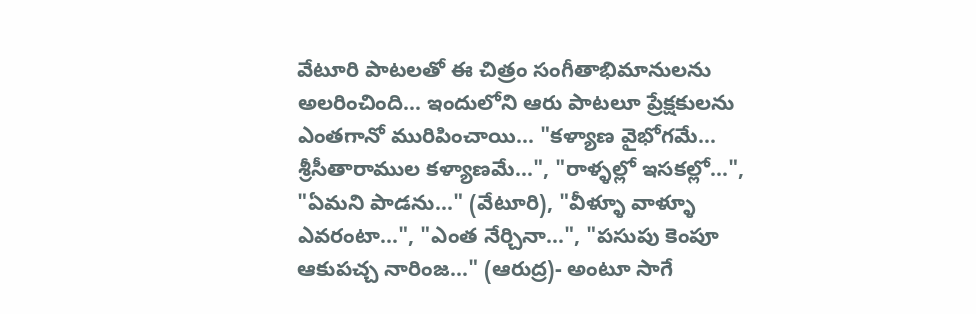వేటూరి పాటలతో ఈ చిత్రం సంగీతాభిమానులను అలరించింది... ఇందులోని ఆరు పాటలూ ప్రేక్షకులను ఎంతగానో మురిపించాయి... "కళ్యాణ వైభోగమే... శ్రీసీతారాముల కళ్యాణమే...", "రాళ్ళల్లో ఇసకల్లో...", "ఏమని పాడను..." (వేటూరి), "వీళ్ళూ వాళ్ళూ ఎవరంటా...", "ఎంత నేర్చినా...", "పసుపు కెంపూ ఆకుపచ్చ నారింజ..." (ఆరుద్ర)- అంటూ సాగే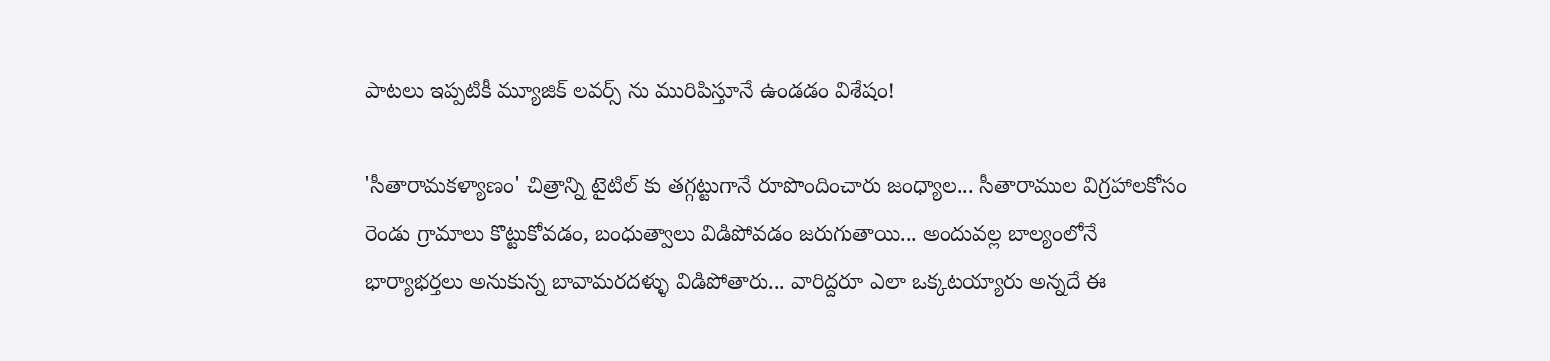పాటలు ఇప్పటికీ మ్యూజిక్ లవర్స్ ను మురిపిస్తూనే ఉండడం విశేషం!

'సీతారామకళ్యాణం' చిత్రాన్ని టైటిల్ కు తగ్గట్టుగానే రూపొందించారు జంధ్యాల... సీతారాముల విగ్రహాలకోసం రెండు గ్రామాలు కొట్టుకోవడం, బంధుత్వాలు విడిపోవడం జరుగుతాయి... అందువల్ల బాల్యంలోనే భార్యాభర్తలు అనుకున్న బావామరదళ్ళు విడిపోతారు... వారిద్దరూ ఎలా ఒక్కటయ్యారు అన్నదే ఈ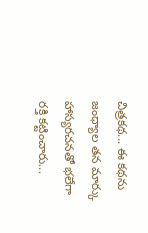చిత్రకథ... ఈ కథను జంధ్యాల తన మార్కు హాస్యరచనతో భలేగా రక్తి కట్టించారు...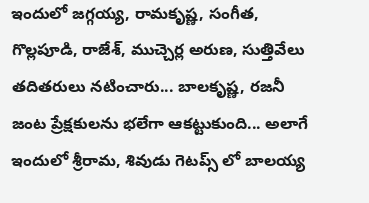ఇందులో జగ్గయ్య, రామకృష్ణ, సంగీత, గొల్లపూడి, రాజేశ్, ముచ్చెర్ల అరుణ, సుత్తివేలు తదితరులు నటించారు... బాలకృష్ణ, రజనీ జంట ప్రేక్షకులను భలేగా ఆకట్టుకుంది... అలాగే ఇందులో శ్రీరామ, శివుడు గెటప్స్ లో బాలయ్య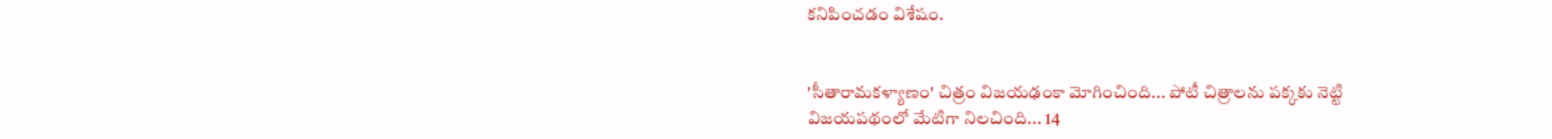కనిపించడం విశేషం.


'సీతారామకళ్యాణం' చిత్రం విజయఢంకా మోగించింది... పోటీ చిత్రాలను పక్కకు నెట్టి విజయపథంలో మేటిగా నిలచింది... 14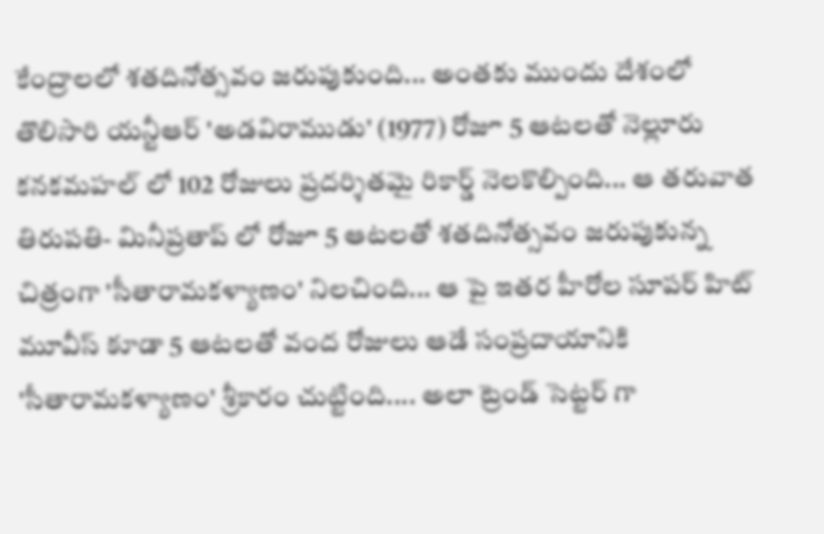కేంద్రాలలో శతదినోత్సవం జరుపుకుంది... అంతకు ముందు దేశంలో తొలిసారి యన్టీఆర్ 'అడవిరాముడు' (1977) రోజూ 5 ఆటలతో నెల్లూరు కనకమహల్ లో 102 రోజులు ప్రదర్శితమై రికార్డ్ నెలకొల్పింది... ఆ తరువాత తిరుపతి- మినీప్రతాప్ లో రోజూ 5 ఆటలతో శతదినోత్సవం జరుపుకున్న చిత్రంగా 'సీతారామకళ్యాణం' నిలచింది... ఆ పై ఇతర హీరోల సూపర్ హిట్ మూవీస్ కూడా 5 ఆటలతో వంద రోజులు ఆడే సంప్రదాయానికి 'సీతారామకళ్యాణం' శ్రీకారం చుట్టింది.... అలా ట్రెండ్ సెట్టర్ గా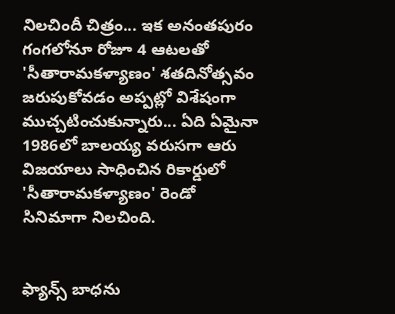నిలచిందీ చిత్రం... ఇక అనంతపురం గంగలోనూ రోజూ 4 ఆటలతో 'సీతారామకళ్యాణం' శతదినోత్సవం జరుపుకోవడం అప్పట్లో విశేషంగా ముచ్చటించుకున్నారు... ఏది ఏమైనా 1986లో బాలయ్య వరుసగా ఆరు విజయాలు సాధించిన రికార్డులో 'సీతారామకళ్యాణం' రెండో సినిమాగా నిలచింది.


ఫ్యాన్స్ బాధను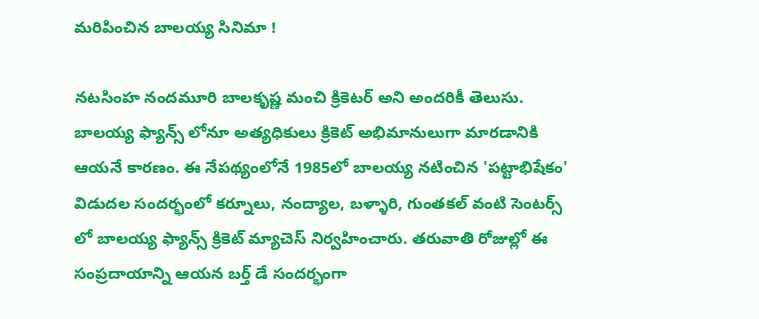మరిపించిన బాలయ్య సినిమా !

నటసింహ నందమూరి బాలకృష్ణ మంచి క్రికెటర్ అని అందరికీ తెలుసు. బాలయ్య ఫ్యాన్స్ లోనూ అత్యధికులు క్రికెట్ అభిమానులుగా మారడానికి ఆయనే కారణం. ఈ నేపథ్యంలోనే 1985లో బాలయ్య నటించిన 'పట్టాభిషేకం' విడుదల సందర్భంలో కర్నూలు, నంద్యాల, బళ్ళారి, గుంతకల్ వంటి సెంటర్స్ లో బాలయ్య ఫ్యాన్స్ క్రికెట్ మ్యాచెస్ నిర్వహించారు. తరువాతి రోజుల్లో ఈ సంప్రదాయాన్ని ఆయన బర్త్ డే సందర్భంగా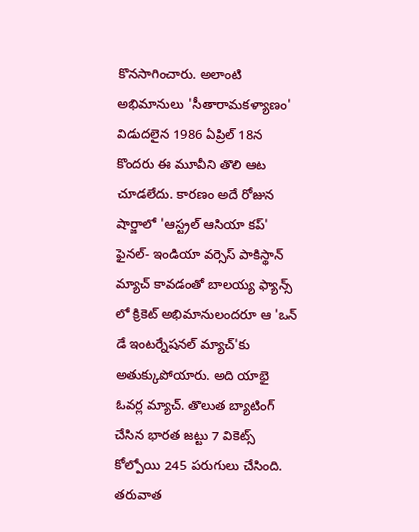కొనసాగించారు. అలాంటి అభిమానులు 'సీతారామకళ్యాణం' విడుదలైన 1986 ఏప్రిల్ 18న కొందరు ఈ మూవీని తొలి ఆట చూడలేదు. కారణం అదే రోజున షార్జాలో 'ఆస్ట్రల్ ఆసియా కప్' ఫైనల్- ఇండియా వర్సెస్ పాకిస్థాన్ మ్యాచ్ కావడంతో బాలయ్య ఫ్యాన్స్ లో క్రికెట్ అభిమానులందరూ ఆ 'ఒన్ డే ఇంటర్నేషనల్ మ్యాచ్'కు అతుక్కుపోయారు. అది యాభై ఓవర్ల మ్యాచ్. తొలుత బ్యాటింగ్ చేసిన భారత జట్టు 7 వికెట్స్ కోల్పోయి 245 పరుగులు చేసింది. తరువాత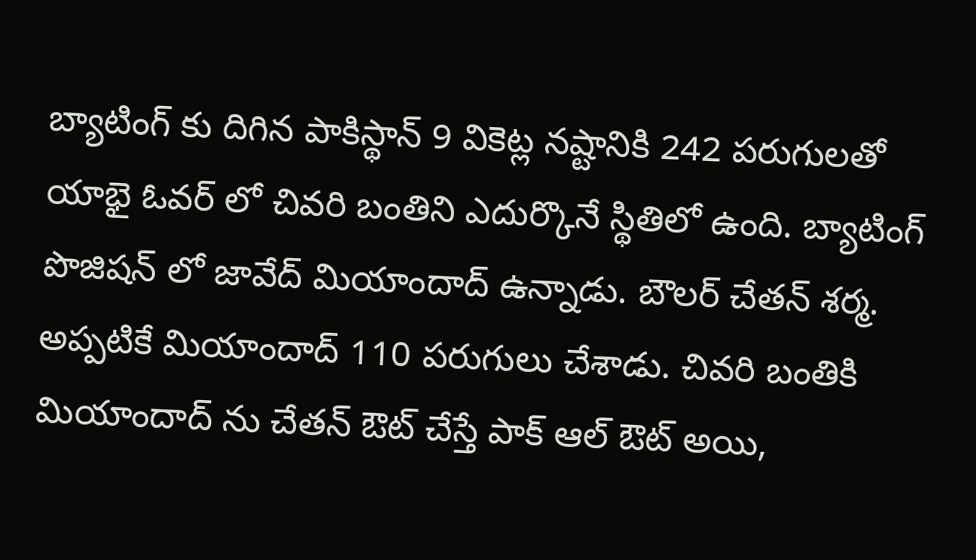బ్యాటింగ్ కు దిగిన పాకిస్థాన్ 9 వికెట్ల నష్టానికి 242 పరుగులతో యాభై ఓవర్ లో చివరి బంతిని ఎదుర్కొనే స్థితిలో ఉంది. బ్యాటింగ్ పొజిషన్ లో జావేద్ మియాందాద్ ఉన్నాడు. బౌలర్ చేతన్ శర్మ. అప్పటికే మియాందాద్ 110 పరుగులు చేశాడు. చివరి బంతికి మియాందాద్ ను చేతన్ ఔట్ చేస్తే పాక్ ఆల్ ఔట్ అయి,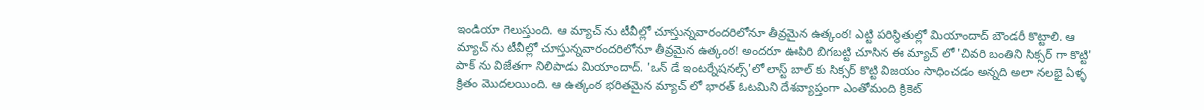ఇండియా గెలుస్తుంది. ఆ మ్యాచ్ ను టీవీల్లో చూస్తున్నవారందరిలోనూ తీవ్రమైన ఉత్కంఠ! ఎట్టి పరిస్థితుల్లో మియాందాద్ బౌండరీ కొట్టాలి. ఆ మ్యాచ్ ను టీవీల్లో చూస్తున్నవారందరిలోనూ తీవ్రమైన ఉత్కంఠ! అందరూ ఊపిరి బిగబట్టి చూసిన ఈ మ్యాచ్ లో 'చివరి బంతిని సిక్సర్ గా కొట్టి' పాక్ ను విజేతగా నిలిపాడు మియాందాద్. 'ఒన్ డే ఇంటర్నేషనల్స్'లో లాస్ట్ బాల్ కు సిక్సర్ కొట్టి విజయం సాధించడం అన్నది అలా నలభై ఏళ్ళ క్రితం మొదలయింది. ఆ ఉత్కంఠ భరితమైన మ్యాచ్ లో భారత్ ఓటమిని దేశవ్యాప్తంగా ఎంతోమంది క్రికెట్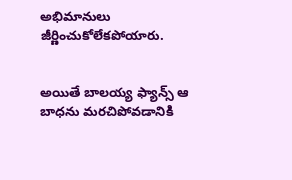అభిమానులు జీర్ణించుకోలేకపోయారు.


అయితే బాలయ్య ఫ్యాన్స్ ఆ బాధను మరచిపోవడానికి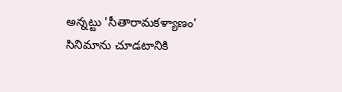అన్నట్టు 'సీతారామకళ్యాణం' సినిమాను చూడటానికి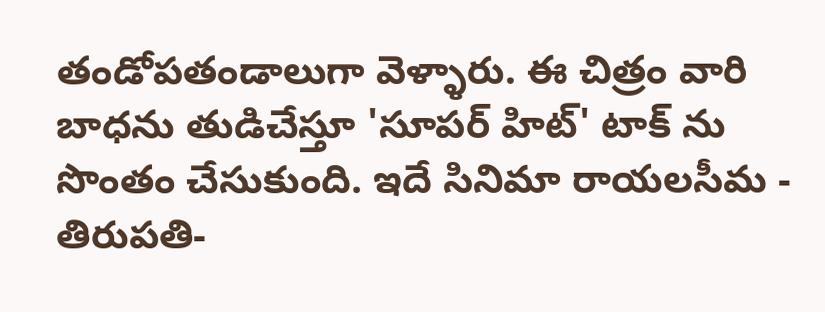తండోపతండాలుగా వెళ్ళారు. ఈ చిత్రం వారి బాధను తుడిచేస్తూ 'సూపర్ హిట్' టాక్ ను సొంతం చేసుకుంది. ఇదే సినిమా రాయలసీమ - తిరుపతి-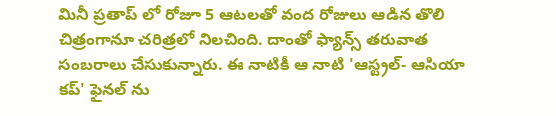మినీ ప్రతాప్ లో రోజూ 5 ఆటలతో వంద రోజులు ఆడిన తొలి చిత్రంగానూ చరిత్రలో నిలచింది. దాంతో ఫ్యాన్స్ తరువాత సంబరాలు చేసుకున్నారు. ఈ నాటికీ ఆ నాటి 'ఆస్ట్రల్- ఆసియా కప్' ఫైనల్ ను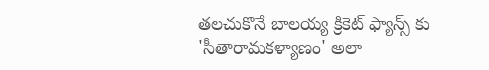తలచుకొనే బాలయ్య క్రికెట్ ఫ్యాన్స్ కు 'సీతారామకళ్యాణం' అలా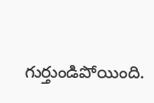గుర్తుండిపోయింది.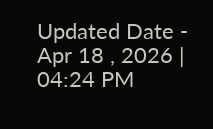Updated Date - Apr 18 , 2026 | 04:24 PM